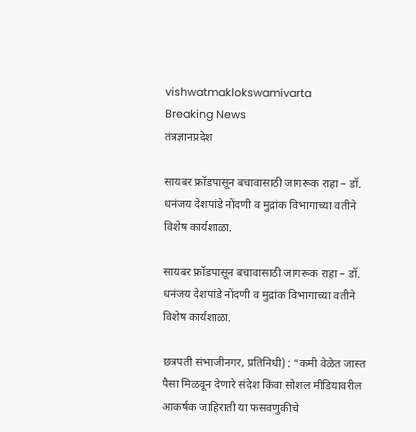vishwatmaklokswamivarta
Breaking News
तंत्रज्ञानप्रदेश

सायबर फ्रॉडपासून बचावासाठी जागरूक राहा – डॉ. धनंजय देशपांडे नोंदणी व मुद्रांक विभागाच्या वतीने विशेष कार्यशाळा.

सायबर फ्रॉडपासून बचावासाठी जागरूक राहा – डॉ. धनंजय देशपांडे नोंदणी व मुद्रांक विभागाच्या वतीने विशेष कार्यशाळा.

छत्रपती संभाजीनगर, प्रतिनिधी) : “कमी वेळेत जास्त पैसा मिळवून देणारे संदेश किंवा सोशल मीडियावरील आकर्षक जाहिराती या फसवणुकीचे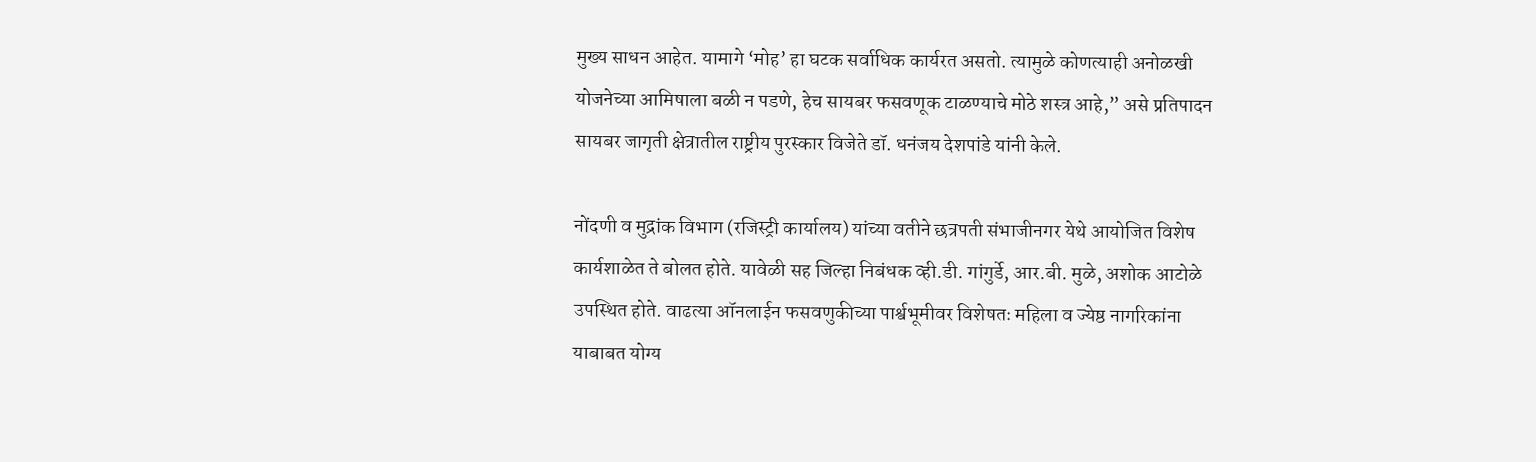मुख्य साधन आहेत. यामागे ‘मोह’ हा घटक सर्वाधिक कार्यरत असतो. त्यामुळे कोणत्याही अनोळखी योजनेच्या आमिषाला बळी न पडणे, हेच सायबर फसवणूक टाळण्याचे मोठे शस्त्र आहे,” असे प्रतिपादन सायबर जागृती क्षेत्रातील राष्ट्रीय पुरस्कार विजेते डॉ. धनंजय देशपांडे यांनी केले.

नोंदणी व मुद्रांक विभाग (रजिस्ट्री कार्यालय) यांच्या वतीने छत्रपती संभाजीनगर येथे आयोजित विशेष कार्यशाळेत ते बोलत होते. यावेळी सह जिल्हा निबंधक व्ही.डी. गांगुर्डे, आर.बी. मुळे, अशोक आटोळे उपस्थित होते. वाढत्या ऑनलाईन फसवणुकीच्या पार्श्वभूमीवर विशेषतः महिला व ज्येष्ठ नागरिकांना याबाबत योग्य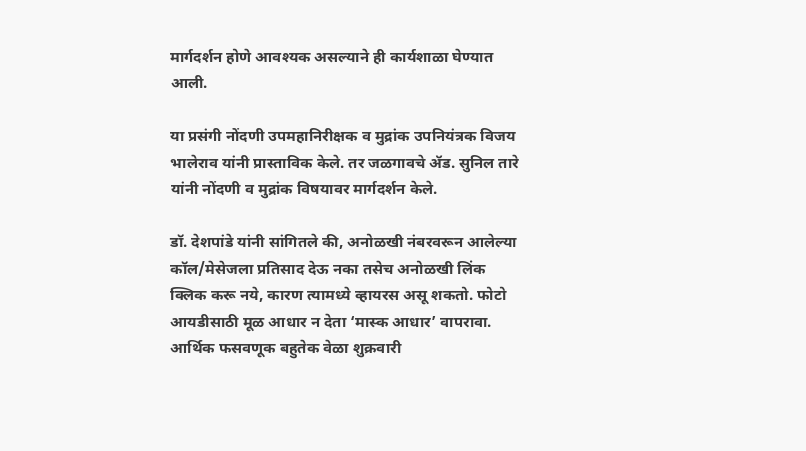मार्गदर्शन होणे आवश्यक असल्याने ही कार्यशाळा घेण्यात आली.

या प्रसंगी नोंदणी उपमहानिरीक्षक व मुद्रांक उपनियंत्रक विजय भालेराव यांनी प्रास्ताविक केले. तर जळगावचे ॲड. सुनिल तारे यांनी नोंदणी व मुद्रांक विषयावर मार्गदर्शन केले.

डॉ. देशपांडे यांनी सांगितले की, अनोळखी नंबरवरून आलेल्या कॉल/मेसेजला प्रतिसाद देऊ नका तसेच अनोळखी लिंक क्लिक करू नये, कारण त्यामध्ये व्हायरस असू शकतो. फोटो आयडीसाठी मूळ आधार न देता ‘मास्क आधार’ वापरावा. आर्थिक फसवणूक बहुतेक वेळा शुक्रवारी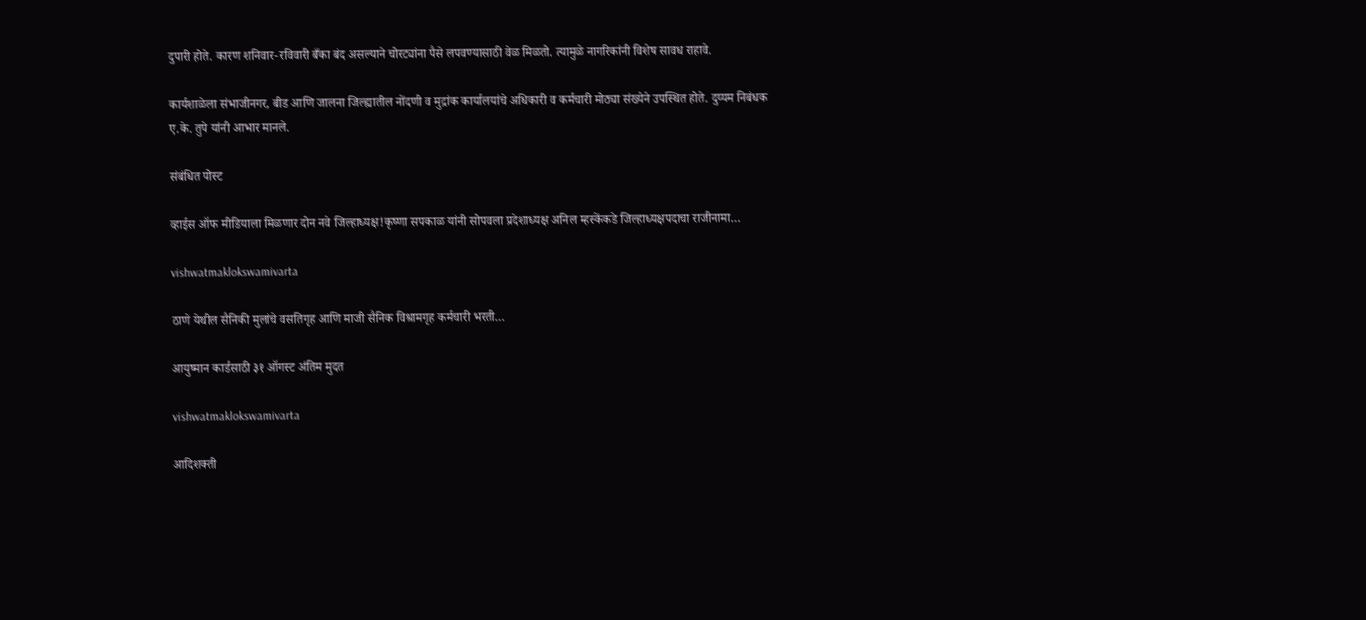दुपारी होते. कारण शनिवार-रविवारी बँका बंद असल्याने चोरट्यांना पैसे लपवण्यासाठी वेळ मिळतो. त्यामुळे नागरिकांनी विशेष सावध राहावे.

कार्यशाळेला संभाजीनगर, बीड आणि जालना जिल्ह्यातील नोंदणी व मुद्रांक कार्यालयांचे अधिकारी व कर्मचारी मोठ्या संख्येने उपस्थित होते. दुय्यम निबंधक ए.के. तुपे यांनी आभार मानले.

संबंधित पोस्ट

व्हाईस ऑफ मीडियाला मिळणार दोन नवे जिल्हाध्यक्ष!कृष्णा सपकाळ यांनी सोपवला प्रदेशाध्यक्ष अनिल म्हस्केंकडे जिल्हाध्यक्षपदाचा राजीनामा…

vishwatmaklokswamivarta

ठाणे येथील सैनिकी मुलांचे वसतिगृह आणि माजी सैनिक विश्रामगृह कर्मचारी भरती…

आयुष्मान कार्डसाठी ३१ ऑगस्ट अंतिम मुदत

vishwatmaklokswamivarta

आदिशक्ती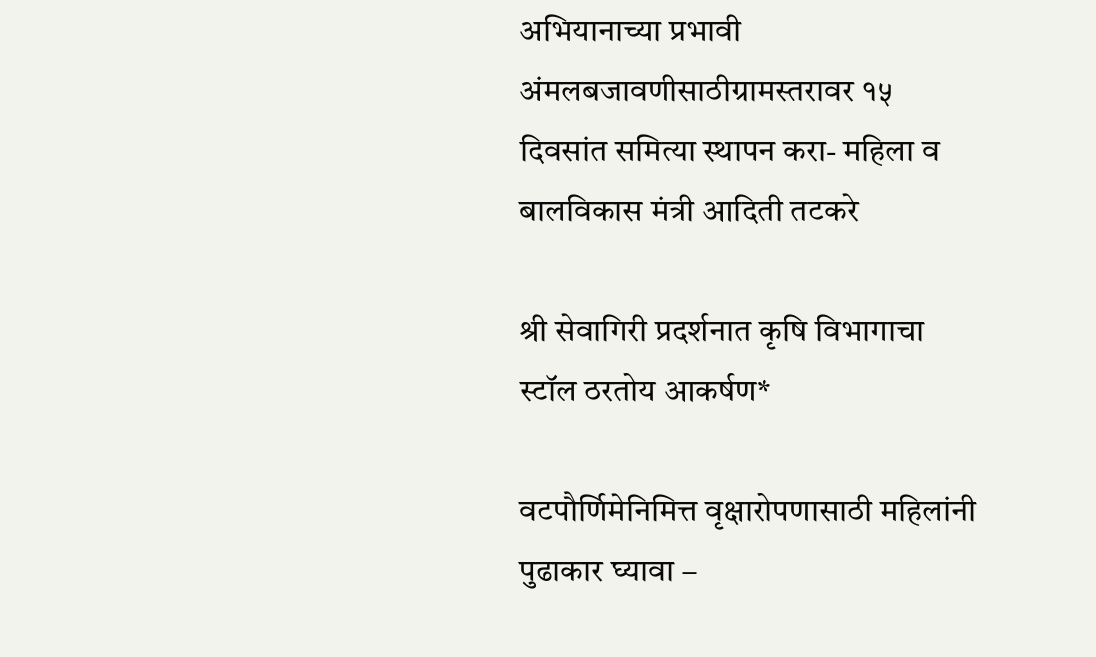अभियानाच्या प्रभावी अंमलबजावणीसाठीग्रामस्तरावर १५ दिवसांत समित्या स्थापन करा- महिला व बालविकास मंत्री आदिती तटकरे

श्री सेवागिरी प्रदर्शनात कृषि विभागाचा स्टॉल ठरतोय आकर्षण*

वटपौर्णिमेनिमित्त वृक्षारोपणासाठी महिलांनी पुढाकार घ्यावा –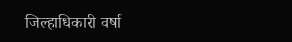जिल्हाधिकारी वर्षा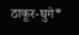ठाकूर-घुगे*